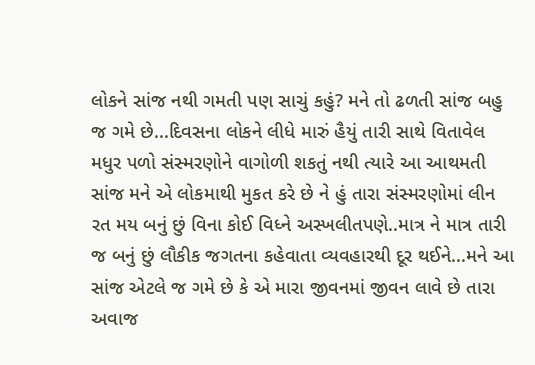લોકને સાંજ નથી ગમતી પણ સાચું કહું? મને તો ઢળતી સાંજ બહુ જ ગમે છે...દિવસના લોકને લીધે મારું હૈયું તારી સાથે વિતાવેલ મધુર પળો સંસ્મરણોને વાગોળી શકતું નથી ત્યારે આ આથમતી સાંજ મને એ લોકમાથી મુકત કરે છે ને હું તારા સંસ્મરણોમાં લીન રત મય બનું છું વિના કોઈ વિધ્ને અસ્ખલીતપણે..માત્ર ને માત્ર તારી જ બનું છું લૌકીક જગતના કહેવાતા વ્યવહારથી દૂર થઈને...મને આ સાંજ એટલે જ ગમે છે કે એ મારા જીવનમાં જીવન લાવે છે તારા અવાજ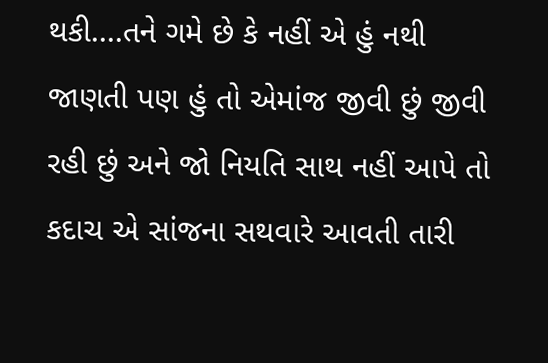થકી....તને ગમે છે કે નહીં એ હું નથી જાણતી પણ હું તો એમાંજ જીવી છું જીવી રહી છું અને જો નિયતિ સાથ નહીં આપે તો કદાચ એ સાંજના સથવારે આવતી તારી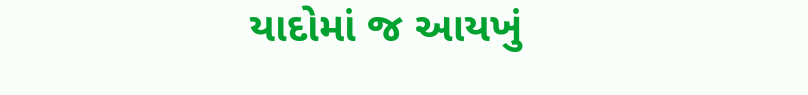યાદોમાં જ આયખું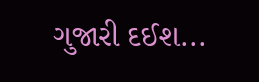ગુજારી દઈશ...